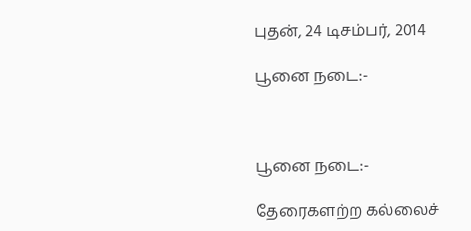புதன், 24 டிசம்பர், 2014

பூனை நடை:-



பூனை நடை:-

தேரைகளற்ற கல்லைச்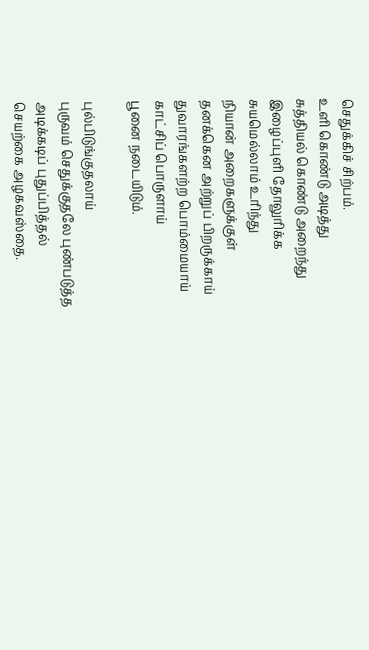செதுக்கிச் சிற்பம்.
உளி கொண்டு அடித்து
சுத்தியல் கொண்டு அறைந்து
இழைப்புளி தோலுரிக்க
சுயமெல்லாம் உரிந்து
நியான் அறைகளுக்குள்
தனக்கென அற்றுப் பிறருக்காய்
துவாரங்களற்ற பொம்மையாய்
காட்சிப் பொருளாய்
பூனை நடையிடும்.

புல்பிடுங்குதலாய்
புருவம் செதுக்குதலே புண்படுத்த
அடிக்கடிப் புதுப்பித்தல்
செயற்கை அழகவஸ்தை.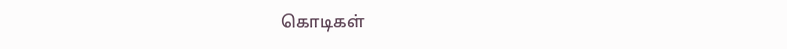கொடிகள்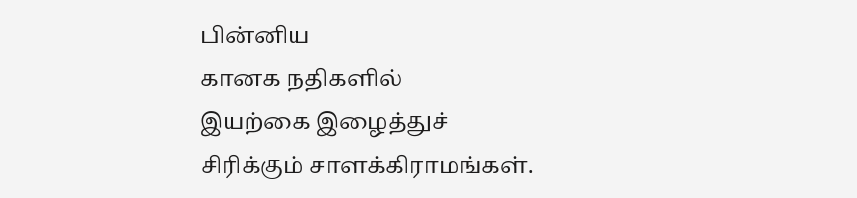பின்னிய
கானக நதிகளில்
இயற்கை இழைத்துச்
சிரிக்கும் சாளக்கிராமங்கள்.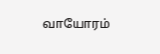வாயோரம்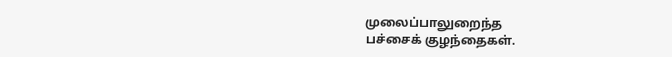முலைப்பாலுறைந்த
பச்சைக் குழந்தைகள்.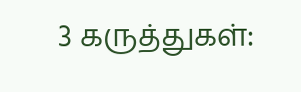3 கருத்துகள்: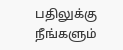பதிலுக்கு நீங்களும்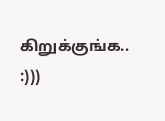கிறுக்குங்க.. :)))